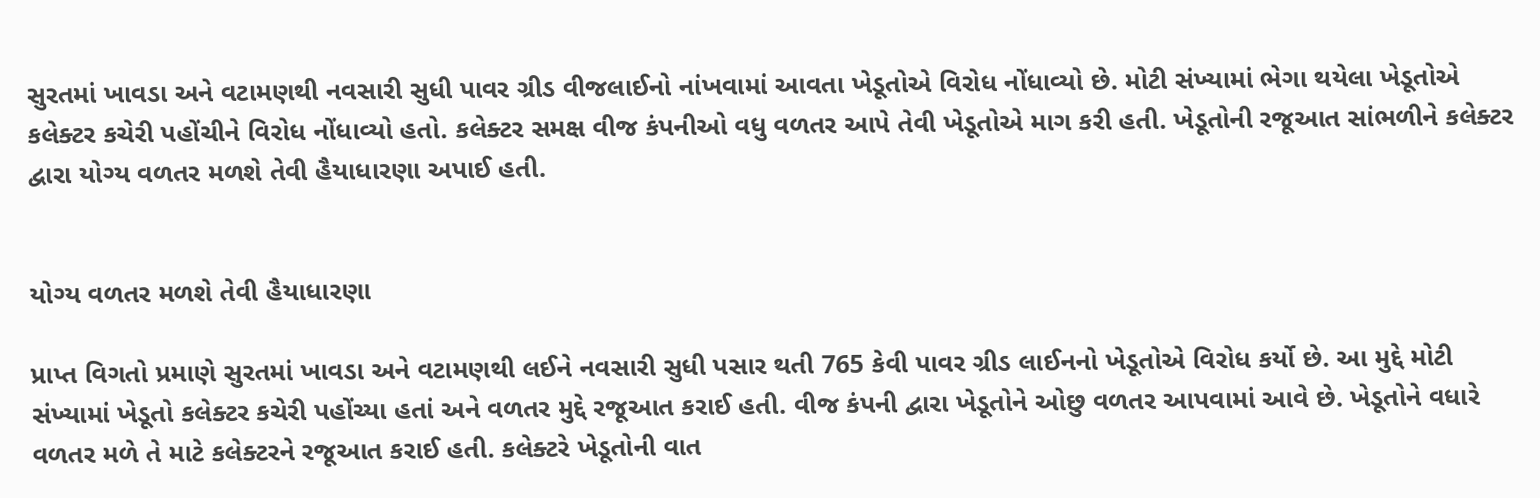સુરતમાં ખાવડા અને વટામણથી નવસારી સુધી પાવર ગ્રીડ વીજલાઈનો નાંખવામાં આવતા ખેડૂતોએ વિરોધ નોંધાવ્યો છે. મોટી સંખ્યામાં ભેગા થયેલા ખેડૂતોએ કલેક્ટર કચેરી પહોંચીને વિરોધ નોંધાવ્યો હતો. કલેક્ટર સમક્ષ વીજ કંપનીઓ વધુ વળતર આપે તેવી ખેડૂતોએ માગ કરી હતી. ખેડૂતોની રજૂઆત સાંભળીને કલેક્ટર દ્વારા યોગ્ય વળતર મળશે તેવી હૈયાધારણા અપાઈ હતી.


યોગ્ય વળતર મળશે તેવી હૈયાધારણા

પ્રાપ્ત વિગતો પ્રમાણે સુરતમાં ખાવડા અને વટામણથી લઈને નવસારી સુધી પસાર થતી 765 કેવી પાવર ગ્રીડ લાઈનનો ખેડૂતોએ વિરોધ કર્યો છે. આ મુદ્દે મોટી સંખ્યામાં ખેડૂતો કલેક્ટર કચેરી પહોંચ્યા હતાં અને વળતર મુદ્દે રજૂઆત કરાઈ હતી. વીજ કંપની દ્વારા ખેડૂતોને ઓછુ વળતર આપવામાં આવે છે. ખેડૂતોને વધારે વળતર મળે તે માટે કલેક્ટરને રજૂઆત કરાઈ હતી. કલેક્ટરે ખેડૂતોની વાત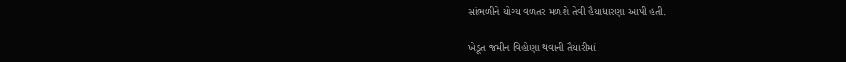સાંભળીને યોગ્ય વળતર મળશે તેવી હૈયાધારણા આપી હતી.

ખેડૂત જમીન વિહોણા થવાની તૈયારીમાં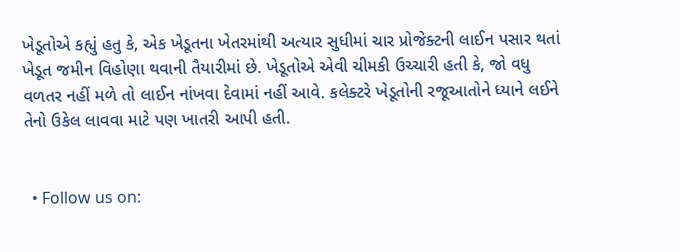ખેડૂતોએ કહ્યું હતુ કે, એક ખેડૂતના ખેતરમાંથી અત્યાર સુધીમાં ચાર પ્રોજેક્ટની લાઈન પસાર થતાં ખેડૂત જમીન વિહોણા થવાની તૈયારીમાં છે. ખેડૂતોએ એવી ચીમકી ઉચ્ચારી હતી કે, જો વધુ વળતર નહીં મળે તો લાઈન નાંખવા દેવામાં નહીં આવે. કલેક્ટરે ખેડૂતોની રજૂઆતોને ધ્યાને લઈને તેનો ઉકેલ લાવવા માટે પણ ખાતરી આપી હતી.


  • Follow us on: